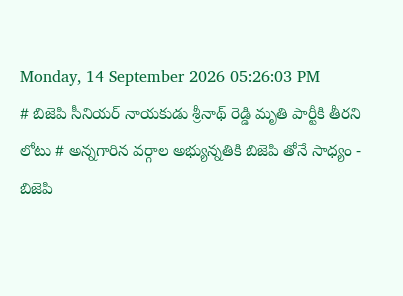Monday, 14 September 2026 05:26:03 PM
# బిజెపి సీనియర్ నాయకుడు శ్రీనాథ్ రెడ్డి మృతి పార్టీకి తీరని లోటు # అన్నగారిన వర్గాల అభ్యున్నతికి బిజెపి తోనే సాధ్యం - బిజెపి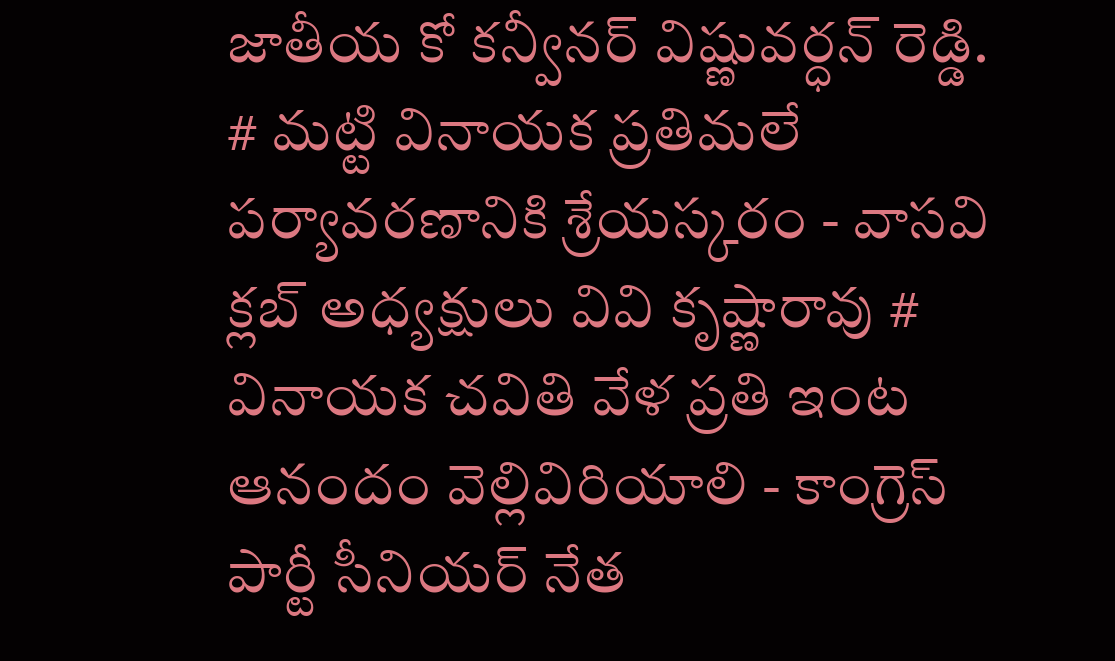జాతీయ కో కన్వీనర్ విష్ణువర్ధన్ రెడ్డి. # మట్టి వినాయక ప్రతిమలే పర్యావరణానికి శ్రేయస్కరం - వాసవి క్లబ్ అధ్యక్షులు వివి కృష్ణారావు # వినాయక చవితి వేళ ప్రతి ఇంట ఆనందం వెల్లివిరియాలి - కాంగ్రెస్ పార్టీ సీనియర్ నేత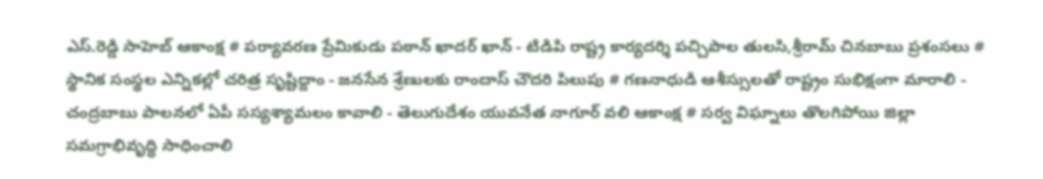ఎస్.రెడ్డి సాహెబ్ ఆకాంక్ష # పర్యావరణ ప్రేమికుడు పఠాన్ ఖాదర్ ఖాన్ - టిడిపి రాష్ట్ర కార్యదర్శి పచ్చిపాల తులసి,శ్రీరామ్ చినబాబు ప్రశంసలు # స్థానిక సంస్థల ఎన్నికల్లో చరిత్ర సృష్టిద్దాం - జనసేన శ్రేణులకు రాందాస్ చౌదరి పిలుపు # గణనాధుడి ఆశీస్సులతో రాష్ట్రం సుభిక్షంగా మారాలి - చంద్రబాబు పాలనలో ఏపీ సస్యశ్యామలం కావాలి - తెలుగుదేశం యువనేత నాగూర్ వలి ఆకాంక్ష # సర్వ విఘ్నాలు తొలగిపోయి జిల్లా సమగ్రాభివృద్ధి సాధించాలి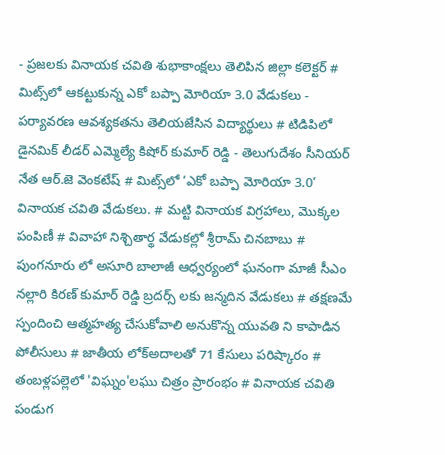- ప్రజలకు వినాయక చవితి శుభాకాంక్షలు తెలిపిన జిల్లా కలెక్టర్ # మిట్స్‌లో ఆకట్టుకున్న ఎకో బప్పా మోరియా 3.0 వేడుకలు - పర్యావరణ ఆవశ్యకతను తెలియజేసిన విద్యార్థులు # టిడిపిలో డైనమిక్ లీడర్ ఎమ్మెల్యే కిషోర్ కుమార్ రెడ్డి - తెలుగుదేశం సీనియర్ నేత ఆర్.జె వెంకటేష్ # మిట్స్‌లో ‘ఎకో బప్పా మోరియా 3.0’ వినాయక చవితి వేడుకలు. # మట్టి వినాయక విగ్రహాలు, మొక్కల పంపిణీ # వివాహా నిశ్చితార్థ వేడుకల్లో శ్రీరామ్ చినబాబు # పుంగనూరు లో అసూరి బాలాజీ ఆధ్వర్యంలో ఘనంగా మాజీ సీఎం నల్లారి కిరణ్ కుమార్ రెడ్డి బ్రదర్స్ లకు జన్మదిన వేడుకలు # తక్షణమే స్పందించి ఆత్మహత్య చేసుకోవాలి అనుకొన్న యువతి ని కాపాడిన పోలీసులు # జాతీయ లోక్అదాలతో 71 కేసులు పరిష్కారం # తంబళ్లపల్లెలో 'విఘ్నం'లఘు చిత్రం ప్రారంభం # వినాయక చవితి పండుగ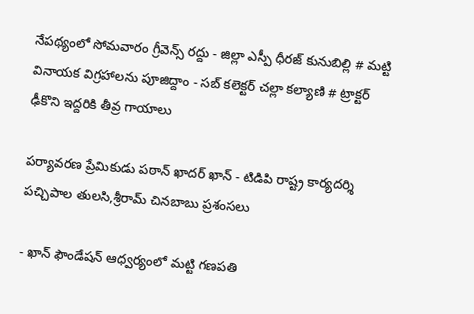నేపథ్యంలో సోమవారం గ్రీవెన్స్ రద్దు - జిల్లా ఎస్పీ ధీరజ్ కునుబిల్లి # మట్టి వినాయక విగ్రహాలను పూజిద్దాం - సబ్ కలెక్టర్ చల్లా కల్యాణి # ట్రాక్టర్ ఢీకొని ఇద్దరికి తీవ్ర గాయాలు

పర్యావరణ ప్రేమికుడు పఠాన్ ఖాదర్ ఖాన్ - టిడిపి రాష్ట్ర కార్యదర్శి పచ్చిపాల తులసి,శ్రీరామ్ చినబాబు ప్రశంసలు

- ఖాన్ ఫౌండేషన్ ఆధ్వర్యంలో మట్టి గణపతి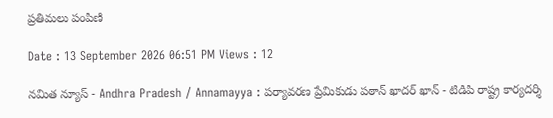ప్రతిమలు పంపిణి

Date : 13 September 2026 06:51 PM Views : 12

నమిత న్యూస్ - Andhra Pradesh / Annamayya : పర్యావరణ ప్రేమికుడు పఠాన్ ఖాదర్ ఖాన్ - టిడిపి రాష్ట్ర కార్యదర్శి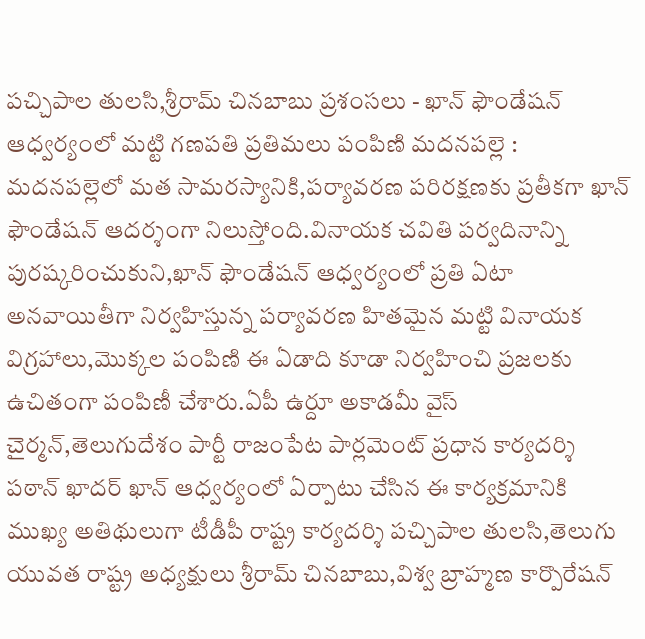పచ్చిపాల తులసి,శ్రీరామ్ చినబాబు ప్రశంసలు - ఖాన్ ఫౌండేషన్ ఆధ్వర్యంలో మట్టి గణపతి ప్రతిమలు పంపిణి మదనపల్లె : మదనపల్లెలో మత సామరస్యానికి,పర్యావరణ పరిరక్షణకు ప్రతీకగా ఖాన్ ఫౌండేషన్ ఆదర్శంగా నిలుస్తోంది.వినాయక చవితి పర్వదినాన్ని పురష్కరించుకుని,ఖాన్ ఫౌండేషన్ ఆధ్వర్యంలో ప్రతి ఏటా అనవాయితీగా నిర్వహిస్తున్న పర్యావరణ హితమైన మట్టి వినాయక విగ్రహాలు,మొక్కల పంపిణి ఈ ఏడాది కూడా నిర్వహించి ప్రజలకు ఉచితంగా పంపిణీ చేశారు.ఏపీ ఉర్దూ అకాడమీ వైస్ చైర్మన్,తెలుగుదేశం పార్టీ రాజంపేట పార్లమెంట్ ప్రధాన కార్యదర్శి పఠాన్ ఖాదర్ ఖాన్ ఆధ్వర్యంలో ఏర్పాటు చేసిన ఈ కార్యక్రమానికి ముఖ్య అతిథులుగా టీడీపీ రాష్ట్ర కార్యదర్శి పచ్చిపాల తులసి,తెలుగు యువత రాష్ట్ర అధ్యక్షులు శ్రీరామ్ చినబాబు,విశ్వ బ్రాహ్మణ కార్పొరేషన్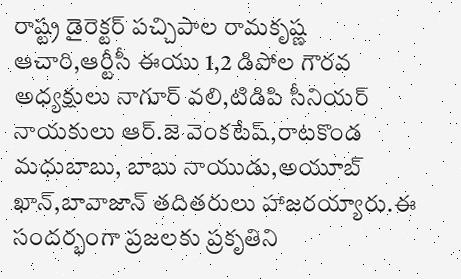రాష్ట్ర డైరెక్టర్ పచ్చిపాల రామకృష్ణ ఆచారి,ఆర్టీసీ ఈయు 1,2 డిపోల గౌరవ అధ్యక్షులు నాగూర్ వలి,టిడిపి సీనియర్ నాయకులు ఆర్.జె వెంకటేష్,రాటకొండ మధుబాబు, బాబు నాయుడు,అయూబ్ ఖాన్,బావాజాన్ తదితరులు హాజరయ్యారు.ఈ సందర్భంగా ప్రజలకు ప్రకృతిని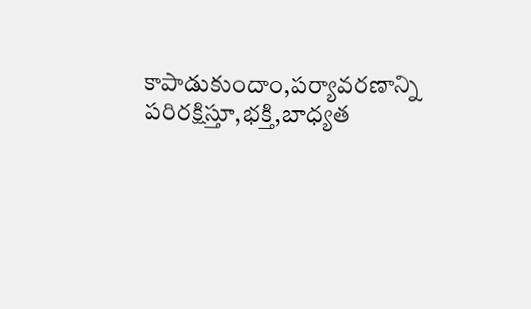కాపాడుకుందాం,పర్యావరణాన్ని పరిరక్షిస్తూ,భక్తి,బాధ్యత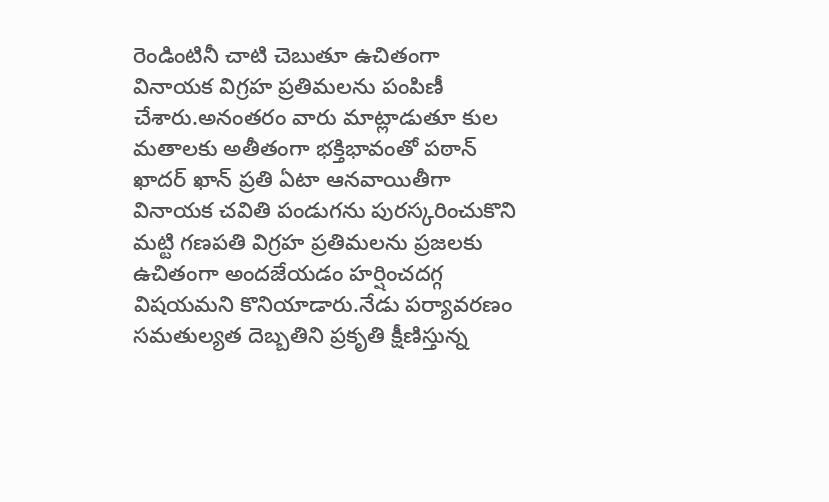రెండింటినీ చాటి చెబుతూ ఉచితంగా వినాయక విగ్రహ ప్రతిమలను పంపిణీ చేశారు.అనంతరం వారు మాట్లాడుతూ కుల మతాలకు అతీతంగా భక్తిభావంతో పఠాన్ ఖాదర్ ఖాన్ ప్రతి ఏటా ఆనవాయితీగా వినాయక చవితి పండుగను పురస్కరించుకొని మట్టి గణపతి విగ్రహ ప్రతిమలను ప్రజలకు ఉచితంగా అందజేయడం హర్షించదగ్గ విషయమని కొనియాడారు.నేడు పర్యావరణం సమతుల్యత దెబ్బతిని ప్రకృతి క్షీణిస్తున్న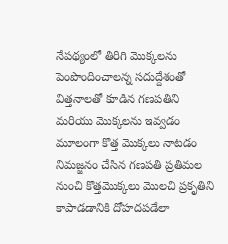నేపథ్యంలో తిరిగి మొక్కలను పెంపొందించాలన్న సదుద్దేశంతో విత్తనాలతో కూడిన గణపతిని మరియు మొక్కలను ఇవ్వడం మూలంగా కొత్త మొక్కలు నాటడం నిమజ్జనం చేసిన గణపతి ప్రతిమల నుంచి కొత్తమొక్కలు మొలచి ప్రకృతిని కాపాడడానికి దోహదపడేలా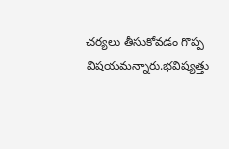చర్యలు తీసుకోవడం గొప్ప విషయమన్నారు.భవిష్యత్తు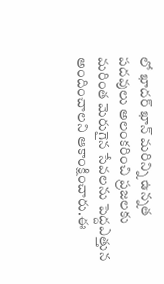లో ఖాదర్ ఖాన్ మరిన్ని ఉన్నత పదవులు అలంకరించి ప్రజలకు మరింత మెరుగైన సేవలను పెద్దఎత్తున అందించాలని ఆకాంక్షించారు.ఈ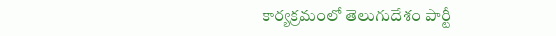కార్యక్రమంలో తెలుగుదేశం పార్టీ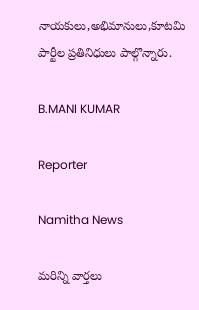నాయకులు,అభిమానులు,కూటమి పార్టీల ప్రతినిధులు పాల్గొన్నారు.

B.MANI KUMAR

Reporter

Namitha News

మరిన్ని వార్తలు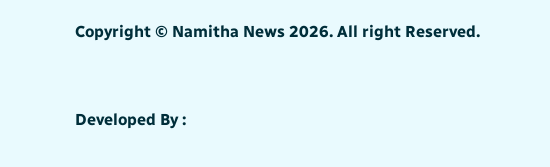Copyright © Namitha News 2026. All right Reserved.



Developed By :